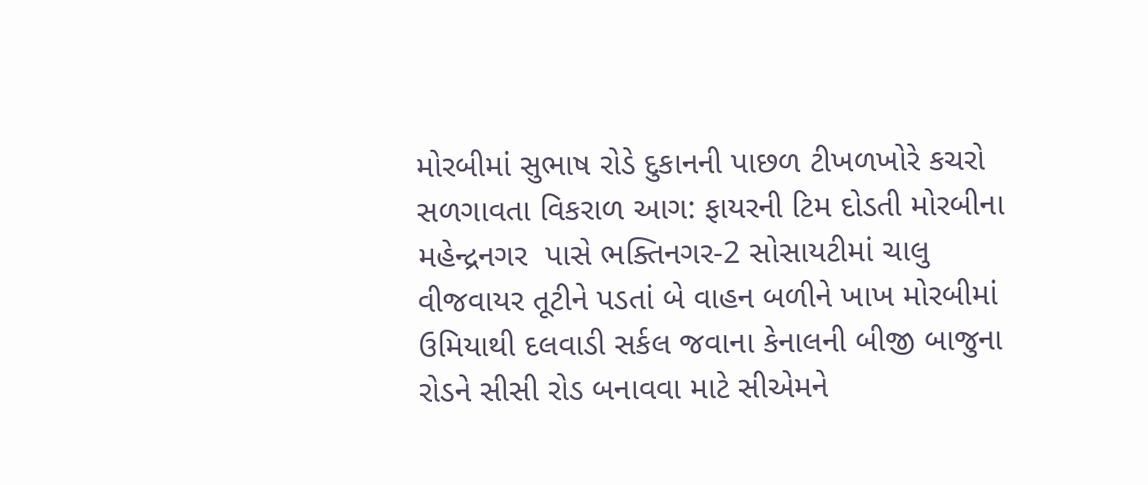મોરબીમાં સુભાષ રોડે દુકાનની પાછળ ટીખળખોરે કચરો સળગાવતા વિકરાળ આગ: ફાયરની ટિમ દોડતી મોરબીના મહેન્દ્રનગર  પાસે ભક્તિનગર-2 સોસાયટીમાં ચાલુ વીજવાયર તૂટીને પડતાં બે વાહન બળીને ખાખ મોરબીમાં ઉમિયાથી દલવાડી સર્કલ જવાના કેનાલની બીજી બાજુના રોડને સીસી રોડ બનાવવા માટે સીએમને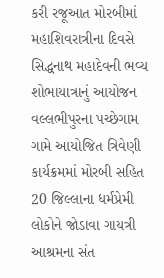કરી રજૂઆત મોરબીમાં મહાશિવરાત્રીના દિવસે સિદ્ધનાથ મહાદેવની ભવ્ય શોભાયાત્રાનું આયોજન વલ્લભીપુરના પચ્છેગામ ગામે આયોજિત ત્રિવેણી કાર્યક્રમમાં મોરબી સહિત 20 જિલ્લાના ધર્મપ્રેમી લોકોને જોડાવા ગાયત્રી આશ્રમના સંત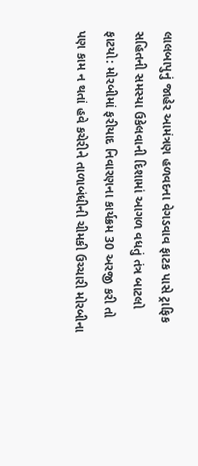લાલબાપુનું જાહેર આમંત્રણ હળવદના વેગડવાવ ફાટક પાસે ટ્રાફિક સહિતની સમસ્યા ઉકેલવાની દિશામાં આગળ વધતું તંત્ર બાટલો ફાટયો: મોરબીમાં ફરીયાદ નિવારણના કાર્યક્રમ 30 અરજી કરી તો પણ કામ ન થતાં હવે કચેરીને તાળાબંધીની ચીમકી ઉચ્ચારી મોરબીના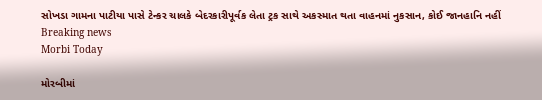સોખડા ગામના પાટીયા પાસે ટેન્કર ચાલકે બેદરકારીપૂર્વક લેતા ટ્રક સાથે અકસ્માત થતા વાહનમાં નુકસાન, કોઈ જાનહાનિ નહીં
Breaking news
Morbi Today

મોરબીમાં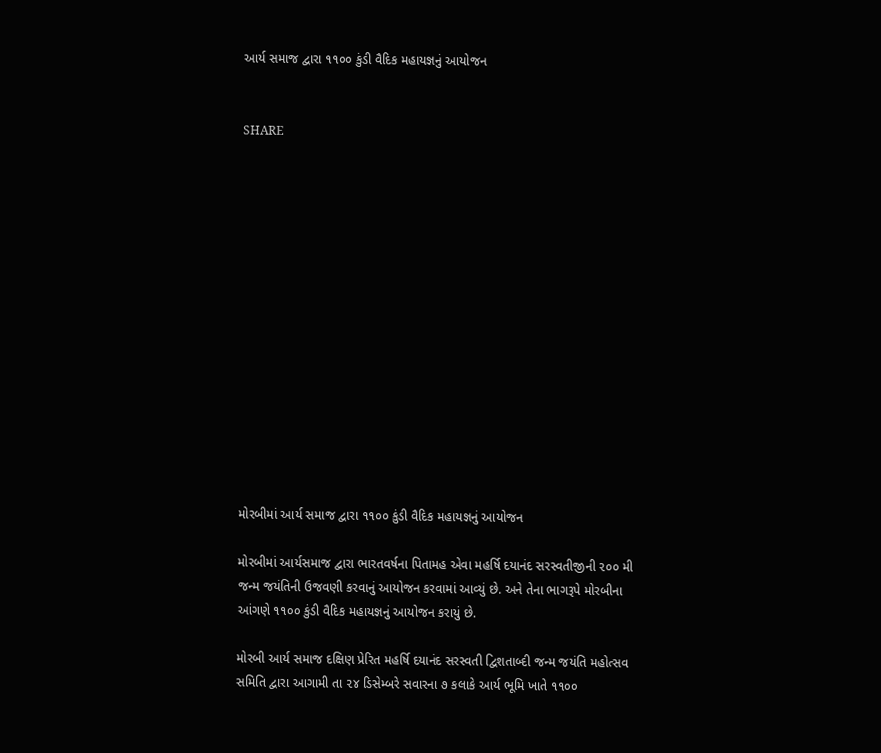આર્ય સમાજ દ્વારા ૧૧૦૦ કુંડી વૈદિક મહાયજ્ઞનું આયોજન


SHARE















મોરબીમાં આર્ય સમાજ દ્વારા ૧૧૦૦ કુંડી વૈદિક મહાયજ્ઞનું આયોજન

મોરબીમાં આર્યસમાજ દ્વારા ભારતવર્ષના પિતામહ એવા મહર્ષિ દયાનંદ સરસ્વતીજીની ૨૦૦ મી જન્મ જયંતિની ઉજવણી કરવાનું આયોજન કરવામાં આવ્યું છે. અને તેના ભાગરૂપે મોરબીના આંગણે ૧૧૦૦ કુંડી વૈદિક મહાયજ્ઞનું આયોજન કરાયું છે.

મોરબી આર્ય સમાજ દક્ષિણ પ્રેરિત મહર્ષિ દયાનંદ સરસ્વતી દ્વિશતાબ્દી જન્મ જયંતિ મહોત્સવ સમિતિ દ્વારા આગામી તા ૨૪ ડિસેમ્બરે સવારના ૭ કલાકે આર્ય ભૂમિ ખાતે ૧૧૦૦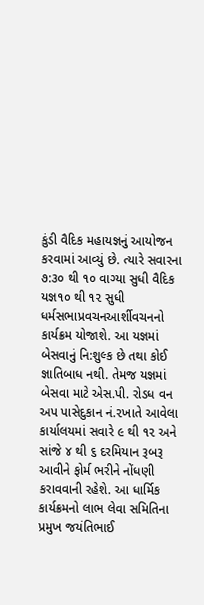કુંડી વૈદિક મહાયજ્ઞનું આયોજન કરવામાં આવ્યું છે. ત્યારે સવારના ૭:૩૦ થી ૧૦ વાગ્યા સુધી વૈદિક યજ્ઞ૧૦ થી ૧૨ સુધી ધર્મસભાપ્રવચનઆર્શીવચનનો કાર્યક્રમ યોજાશે. આ યજ્ઞમાં બેસવાનું નિ:શુલ્ક છે તથા કોઈ જ્ઞાતિબાધ નથી. તેમજ યજ્ઞમાં બેસવા માટે એસ.પી. રોડધ વન અપ પાસેદુકાન નં.૨ખાતે આવેલા કાર્યાલયમાં સવારે ૯ થી ૧૨ અને સાંજે ૪ થી ૬ દરમિયાન રૂબરૂ આવીને ફોર્મ ભરીને નોંધણી કરાવવાની રહેશે. આ ધાર્મિક કાર્યક્રમનો લાભ લેવા સમિતિના પ્રમુખ જયંતિભાઈ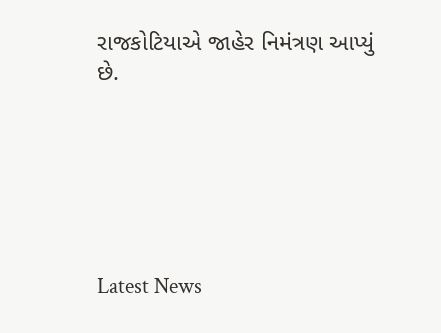રાજકોટિયાએ જાહેર નિમંત્રણ આપ્યું છે.






Latest News